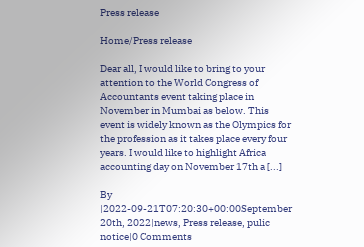Press release

Home/Press release

Dear all, I would like to bring to your attention to the World Congress of Accountants event taking place in November in Mumbai as below. This event is widely known as the Olympics for the profession as it takes place every four years. I would like to highlight Africa accounting day on November 17th a [...]

By |2022-09-21T07:20:30+00:00September 20th, 2022|news, Press release, pulic notice|0 Comments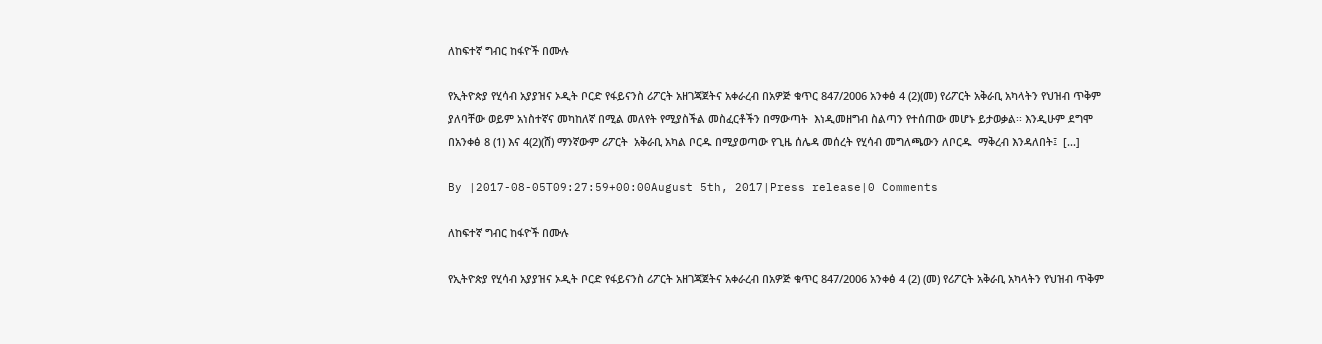ለከፍተኛ ግብር ከፋዮች በሙሉ

የኢትዮጵያ የሂሳብ አያያዝና ኦዲት ቦርድ የፋይናንስ ሪፖርት አዘገጃጀትና አቀራረብ በአዎጅ ቁጥር 847/2006 አንቀፅ 4 (2)(መ) የሪፖርት አቅራቢ አካላትን የህዝብ ጥቅም ያለባቸው ወይም አነስተኛና መካከለኛ በሚል መለየት የሚያስችል መስፈርቶችን በማውጣት  እነዲመዘግብ ስልጣን የተሰጠው መሆኑ ይታወቃል፡፡ እንዲሁም ደግሞ በአንቀፅ 8 (1) እና 4(2)(ሸ) ማንኛውም ሪፖርት  አቅራቢ አካል ቦርዱ በሚያወጣው የጊዜ ሰሌዳ መሰረት የሂሳብ መግለጫውን ለቦርዱ  ማቅረብ እንዳለበት፤  [...]

By |2017-08-05T09:27:59+00:00August 5th, 2017|Press release|0 Comments

ለከፍተኛ ግብር ከፋዮች በሙሉ

የኢትዮጵያ የሂሳብ አያያዝና ኦዲት ቦርድ የፋይናንስ ሪፖርት አዘገጃጀትና አቀራረብ በአዎጅ ቁጥር 847/2006 አንቀፅ 4 (2) (መ) የሪፖርት አቅራቢ አካላትን የህዝብ ጥቅም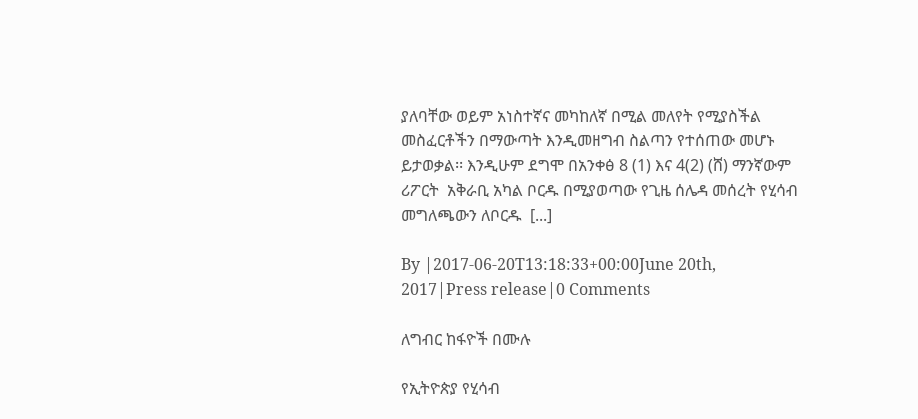ያለባቸው ወይም አነስተኛና መካከለኛ በሚል መለየት የሚያስችል መስፈርቶችን በማውጣት እንዲመዘግብ ስልጣን የተሰጠው መሆኑ ይታወቃል፡፡ እንዲሁም ደግሞ በአንቀፅ 8 (1) እና 4(2) (ሸ) ማንኛውም ሪፖርት  አቅራቢ አካል ቦርዱ በሚያወጣው የጊዜ ሰሌዳ መሰረት የሂሳብ መግለጫውን ለቦርዱ  [...]

By |2017-06-20T13:18:33+00:00June 20th, 2017|Press release|0 Comments

ለግብር ከፋዮች በሙሉ

የኢትዮጵያ የሂሳብ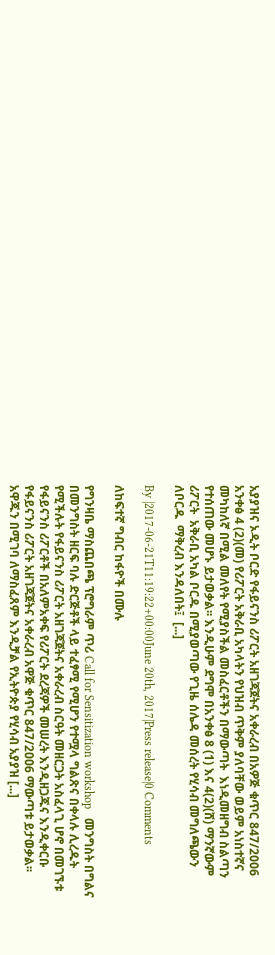አያያዝና ኦዲት ቦርድ የፋይናንስ ሪፖርት አዘገጃጀትና አቀራረብ በአዎጅ ቁጥር 847/2006 አንቀፅ 4 (2)(መ) የሪፖርት አቅራቢ አካላትን የህዝብ ጥቅም ያለባቸው ወይም አነስተኛና መካከለኛ በሚል መለየት የሚያስችል መስፈርቶችን በማውጣት  እነዲመዘግብ ስልጣን የተሰጠው መሆኑ ይታወቃል፡፡ እንዲሁም ደግሞ በአንቀፅ 8 (1) እና 4(2)(ሸ) ማንኛውም ሪፖርት  አቅራቢ አካል ቦርዱ በሚያወጣው የጊዜ ሰሌዳ መሰረት የሂሳብ መግለጫውን ለቦርዱ  ማቅረብ እንዳለበት፤  [...]

By |2017-06-21T11:19:22+00:00June 20th, 2017|Press release|0 Comments

ለከፍተኛ ግብር ከፋዮች በሙሉ

የግንዛቤ ማስጨበጫ ፕሮግራም ጥሪ Call for Sensitization workshop   መንግስት በግልና በመንግስት ዘርፍ ባሉ ድርጅቶች ላይ ተፈፃሚ የሚሆን የተሟላ ግልጽና በቀላሉ ሊረዱት የሚችሉት የፋይናንስ ሪፖርት አዘገጃጀትና አቀራረብ ስርዓት መዘርጋት አስፈላጊ ሆኖ በመገኙቱ የፋይናንስ ሪፖርቶች በአለምአቀፍ የሪፖርት ደረጃዎች መሠረት እንዲዘጋጁና እንዲቀርቡ የፋይናንስ ሪፖርት አዘገጃጀትና አቀራረብ አዋጅ ቁጥር 847/2ዐዐ6 ማውጣቱ ይታወቃል፡፡አዋጁን በሚገባ ለማስፈጸም እንዲቻል የኢትዮጵያ የሂሳብ አያያዝ [...]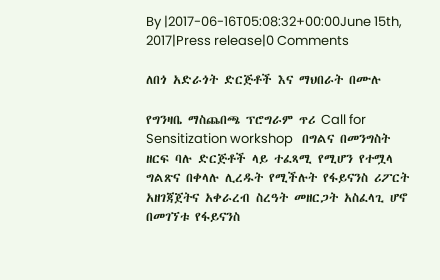By |2017-06-16T05:08:32+00:00June 15th, 2017|Press release|0 Comments

ለበጎ አድራጎት ድርጅቶች እና ማህበራት በሙሉ

የግንዛቤ ማስጨበጫ ፕሮግራም ጥሪ Call for Sensitization workshop   በግልና በመንግስት ዘርፍ ባሉ ድርጅቶች ላይ ተፈጻሚ የሚሆን የተሟላ ግልጽና በቀላሉ ሊረዱት የሚችሉት የፋይናንስ ሪፖርት አዘገጃጀትና አቀራረብ ስረዓት መዘርጋት አስፈላጊ ሆኖ በመገኘቱ የፋይናንስ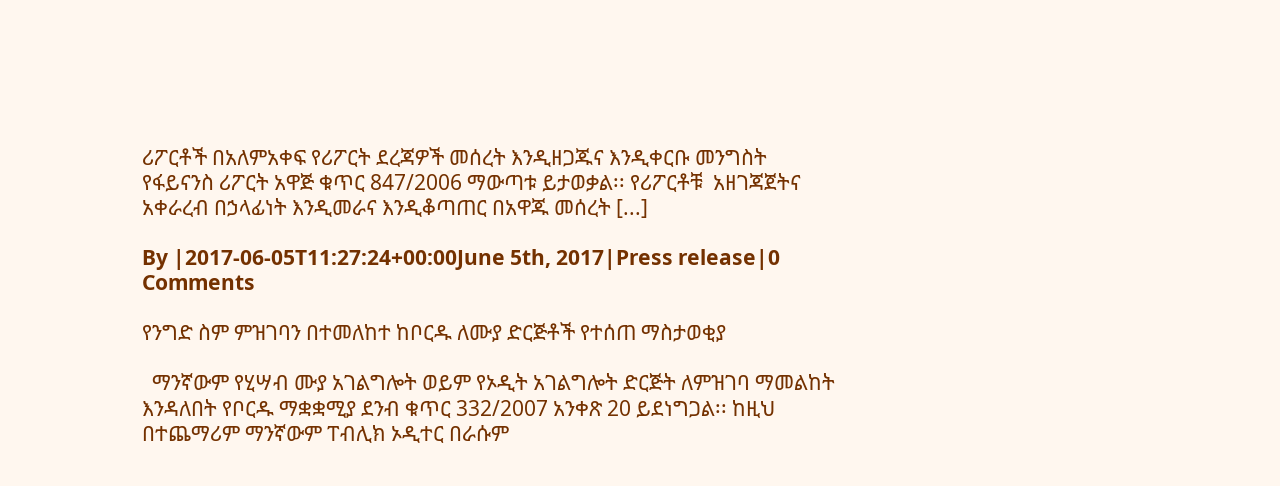ሪፖርቶች በአለምአቀፍ የሪፖርት ደረጃዎች መሰረት እንዲዘጋጁና እንዲቀርቡ መንግስት የፋይናንስ ሪፖርት አዋጅ ቁጥር 847/2006 ማውጣቱ ይታወቃል፡፡ የሪፖርቶቹ  አዘገጃጀትና አቀራረብ በኃላፊነት እንዲመራና እንዲቆጣጠር በአዋጁ መሰረት [...]

By |2017-06-05T11:27:24+00:00June 5th, 2017|Press release|0 Comments

የንግድ ስም ምዝገባን በተመለከተ ከቦርዱ ለሙያ ድርጅቶች የተሰጠ ማስታወቂያ

  ማንኛውም የሂሣብ ሙያ አገልግሎት ወይም የኦዲት አገልግሎት ድርጅት ለምዝገባ ማመልከት እንዳለበት የቦርዱ ማቋቋሚያ ደንብ ቁጥር 332/2007 አንቀጽ 20 ይደነግጋል፡፡ ከዚህ በተጨማሪም ማንኛውም ፐብሊክ ኦዲተር በራሱም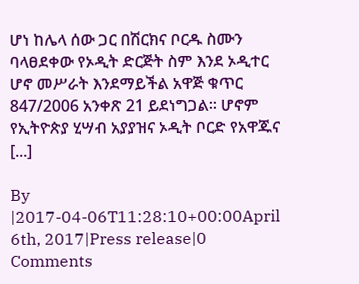ሆነ ከሌላ ሰው ጋር በሽርክና ቦርዱ ስሙን ባላፀደቀው የኦዲት ድርጅት ስም እንደ ኦዲተር ሆኖ መሥራት እንደማይችል አዋጅ ቁጥር 847/2006 አንቀጽ 21 ይደነግጋል፡፡ ሆኖም የኢትዮጵያ ሂሣብ አያያዝና ኦዲት ቦርድ የአዋጁና [...]

By |2017-04-06T11:28:10+00:00April 6th, 2017|Press release|0 Comments